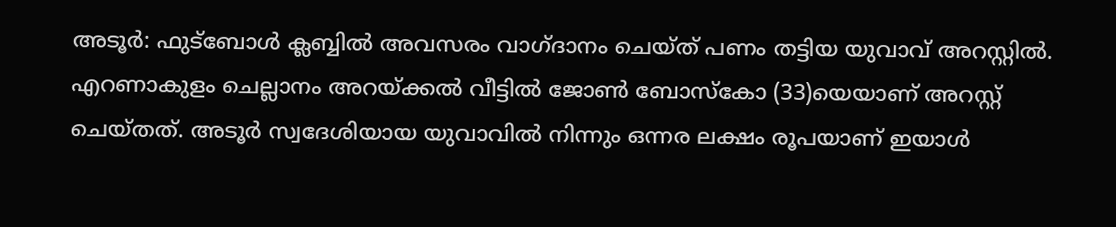അടൂർ: ഫുട്ബോൾ ക്ലബ്ബിൽ അവസരം വാഗ്ദാനം ചെയ്ത് പണം തട്ടിയ യുവാവ് അറസ്റ്റിൽ. എറണാകുളം ചെല്ലാനം അറയ്ക്കൽ വീട്ടിൽ ജോൺ ബോസ്കോ (33)യെയാണ് അറസ്റ്റ് ചെയ്തത്. അടൂർ സ്വദേശിയായ യുവാവിൽ നിന്നും ഒന്നര ലക്ഷം രൂപയാണ് ഇയാൾ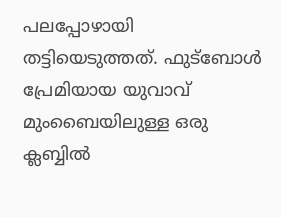പലപ്പോഴായി തട്ടിയെടുത്തത്. ഫുട്ബോൾ പ്രേമിയായ യുവാവ് മുംബൈയിലുള്ള ഒരു ക്ലബ്ബിൽ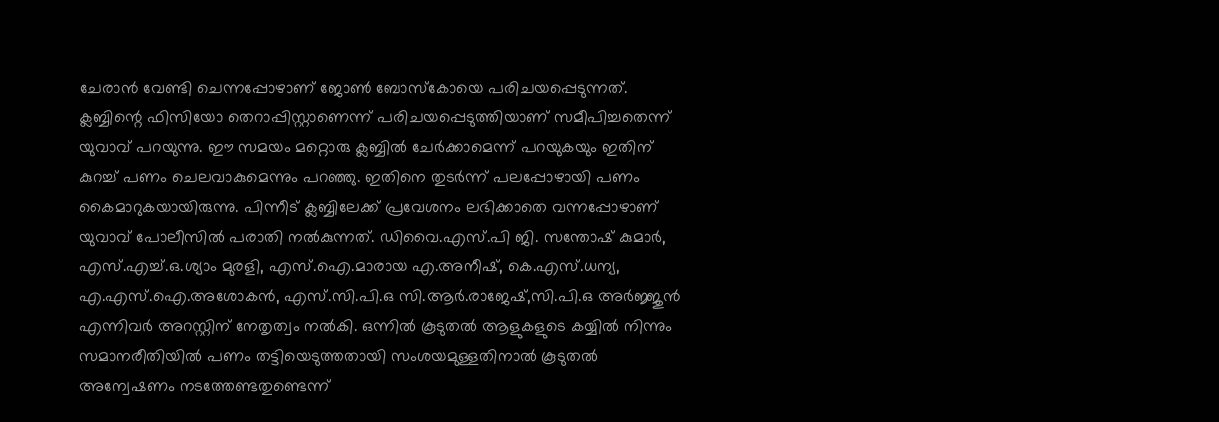ചേരാൻ വേണ്ടി ചെന്നപ്പോഴാണ് ജോൺ ബോസ്കോയെ പരിചയപ്പെടുന്നത്. ക്ലബ്ബിന്റെ ഫിസിയോ തെറാപ്പിസ്റ്റാണെന്ന് പരിചയപ്പെടുത്തിയാണ് സമീപിച്ചതെന്ന് യുവാവ് പറയുന്നു. ഈ സമയം മറ്റൊരു ക്ലബ്ബിൽ ചേർക്കാമെന്ന് പറയുകയും ഇതിന് കുറച്ച് പണം ചെലവാകുമെന്നും പറഞ്ഞു. ഇതിനെ തുടർന്ന് പലപ്പോഴായി പണം കൈമാറുകയായിരുന്നു. പിന്നീട് ക്ലബ്ബിലേക്ക് പ്രവേശനം ലഭിക്കാതെ വന്നപ്പോഴാണ് യുവാവ് പോലീസിൽ പരാതി നൽകുന്നത്. ഡിവൈ.എസ്.പി ജി. സന്തോഷ് കുമാർ, എസ്.എച്ച്.ഒ.ശ്യാം മുരളി, എസ്.ഐ.മാരായ എ.അനീഷ്, കെ.എസ്.ധന്യ, എ.എസ്.ഐ.അശോകൻ, എസ്.സി.പി.ഒ സി.ആർ.രാജേഷ്,സി.പി.ഒ അർജ്ജുൻ എന്നിവർ അറസ്റ്റിന് നേതൃത്വം നൽകി. ഒന്നിൽ കൂടുതൽ ആളുകളുടെ കയ്യിൽ നിന്നും സമാനരീതിയിൽ പണം തട്ടിയെടുത്തതായി സംശയമുള്ളതിനാൽ കൂടുതൽ അന്വേഷണം നടത്തേണ്ടതുണ്ടെന്ന്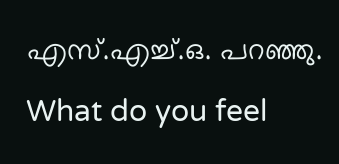എസ്.എച്ച്.ഒ. പറഞ്ഞു.
What do you feel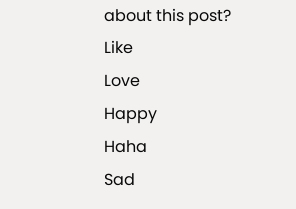about this post?
Like
Love
Happy
Haha
Sad